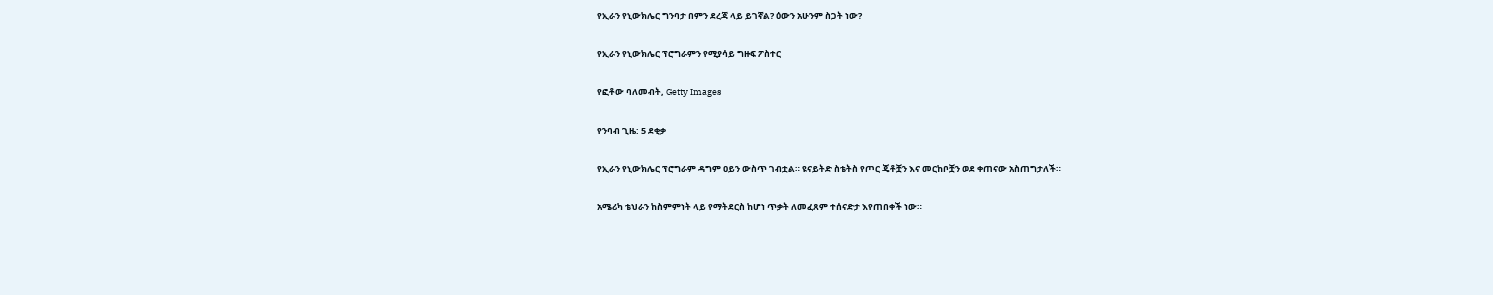የኢራን የኒውክሌር ግንባታ በምን ደረጃ ላይ ይገኛል? ዕውን አሁንም ስጋት ነው?

የኢራን የኒውክሌር ፕሮግራምን የሚያሳይ ግዙፍ ፖስተር

የፎቶው ባለመብት, Getty Images

የንባብ ጊዜ: 5 ደቂቃ

የኢራን የኒውክሌር ፕሮግራም ዳግም ዐይን ውስጥ ገብቷል። ዩናይትድ ስቴትስ የጦር ጄቶቿን እና መርከቦቿን ወደ ቀጠናው አስጠግታለች።

አሜሪካ ቴህራን ከስምምነት ላይ የማትደርስ ከሆነ ጥቃት ለመፈጸም ተሰናድታ እየጠበቀች ነው።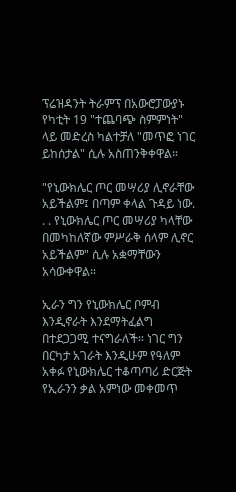ፕሬዝዳንት ትራምፕ በአውሮፓውያኑ የካቲት 19 "ተጨባጭ ስምምነት" ላይ መድረስ ካልተቻለ "መጥፎ ነገር ይከሰታል" ሲሉ አስጠንቅቀዋል።

"የኒውክሌር ጦር መሣሪያ ሊኖራቸው አይችልም፤ በጣም ቀላል ጉዳይ ነው. . . የኒውክሌር ጦር መሣሪያ ካላቸው በመካከለኛው ምሥራቅ ሰላም ሊኖር አይችልም" ሲሉ አቋማቸውን አሳውቀዋል።

ኢራን ግን የኒውክሌር ቦምብ እንዲኖራት እንደማትፈልግ በተደጋጋሚ ተናግራለች። ነገር ግን በርካታ አገራት እንዲሁም የዓለም አቀፉ የኒውክሌር ተቆጣጣሪ ድርጅት የኢራንን ቃል አምነው መቀመጥ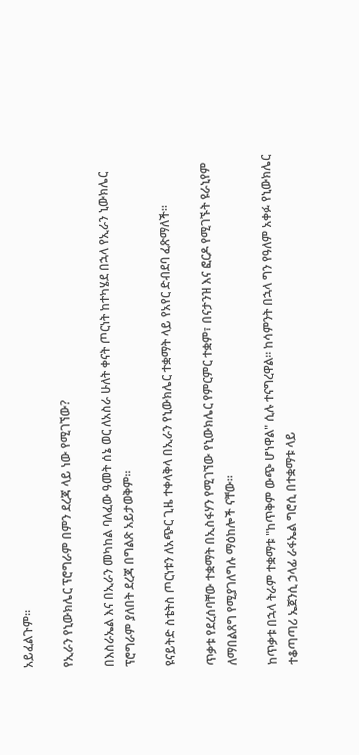አይፈልጉም።

የኢራን የኒውክሌር ፕሮግራም በምን ደረጃ ላይ ነው የሚገኘው?

በእስራኤል እና በኢራን መካከል ባለፈው ዓመት ሰኔ ወር ለአስራ ሁለት ቀናት ጦርነት ከተካሄደ በኋላ የኢራን ኒውክሌር ፕሮግራም ያለበት ደረጃ በግልጽ አይታወቅም።

ዩናይትድ ስቴትስ ጦርነቱን ለአጭር ጊዜ ተቀላቅላ በኢራን የኒውክሌር ተቋማት ላይ የአየር ድብደባ ፈጽማለች።

ጥቃቱ የደረሰባቸው ተቋማት በኢስፋሃን የሚገኘው የኒውክሌር የምርምር ተቋም፣ በናታንዝ እና ፎርዶ የሚገኙት ዩራኒየም ለማበልጸግ የሚያገለግሉ ማዕከሎች ናቸው።

ከጥቃቱ በኋላ ትራም ተቋማቱ "ከጥቅም ውጭ ሆነዋል" ሲሉ ተናግረዋል። ከሳምንት በኋላ ግን የዓለም አቀፉ የኒውክሌር ተቆጣጣሪ ኤጀንሲ ኃላፊ ራፋኤል ግሮሲ በተቋማቱ ላይ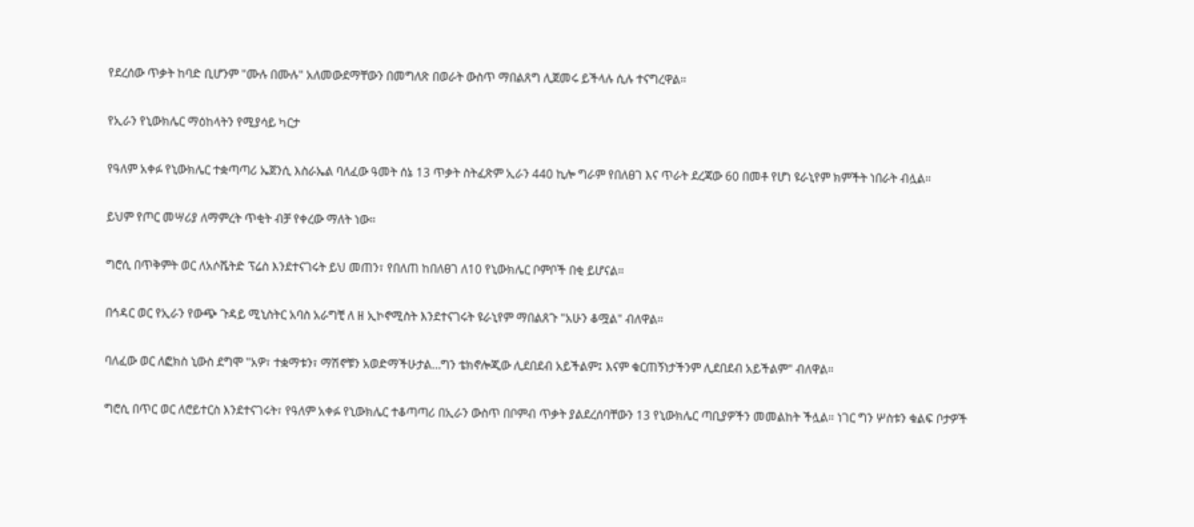የደረሰው ጥቃት ከባድ ቢሆንም "ሙሉ በሙሉ" አለመውደማቸውን በመግለጽ በወራት ውስጥ ማበልጸግ ሊጀመሩ ይችላሉ ሲሉ ተናግረዋል።

የኢራን የኒውክሌር ማዕከላትን የሚያሳይ ካርታ

የዓለም አቀፉ የኒውክሌር ተቋጣጣሪ ኤጀንሲ እስራኤል ባለፈው ዓመት ሰኔ 13 ጥቃት ስትፈጽም ኢራን 440 ኪሎ ግራም የበለፀገ እና ጥራት ደረጃው 60 በመቶ የሆነ ዩራኒየም ክምችት ነበራት ብሏል።

ይህም የጦር መሣሪያ ለማምረት ጥቂት ብቻ የቀረው ማለት ነው።

ግሮሲ በጥቅምት ወር ለአሶሼትድ ፕሬስ እንደተናገሩት ይህ መጠን፣ የበለጠ ከበለፀገ ለ10 የኒውክሌር ቦምቦች በቂ ይሆናል።

በኅዳር ወር የኢራን የውጭ ጉዳይ ሚኒስትር አባስ አራግቺ ለ ዘ ኢኮኖሚስት እንደተናገሩት ዩራኒየም ማበልጸጉ "አሁን ቆሟል" ብለዋል።

ባለፈው ወር ለፎክስ ኒውስ ደግሞ "አዎ፣ ተቋማቱን፣ ማሽኖቹን አወድማችሁታል…ግን ቴክኖሎጂው ሊደበደብ አይችልም፤ እናም ቁርጠኝነታችንም ሊደበደብ አይችልም" ብለዋል።

ግሮሲ በጥር ወር ለሮይተርስ እንደተናገሩት፣ የዓለም አቀፉ የኒውክሌር ተቆጣጣሪ በኢራን ውስጥ በቦምብ ጥቃት ያልደረሰባቸውን 13 የኒውክሌር ጣቢያዎችን መመልከት ችሏል። ነገር ግን ሦስቱን ቁልፍ ቦታዎች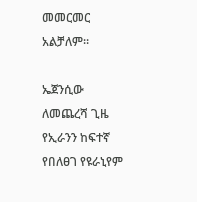መመርመር አልቻለም።

ኤጀንሲው ለመጨረሻ ጊዜ የኢራንን ከፍተኛ የበለፀገ የዩራኒየም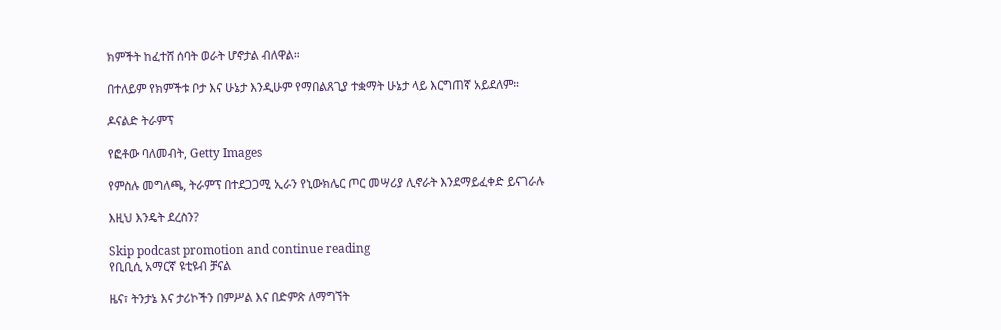ክምችት ከፈተሸ ሰባት ወራት ሆኖታል ብለዋል።

በተለይም የክምችቱ ቦታ እና ሁኔታ እንዲሁም የማበልጸጊያ ተቋማት ሁኔታ ላይ እርግጠኛ አይደለም።

ዶናልድ ትራምፕ

የፎቶው ባለመብት, Getty Images

የምስሉ መግለጫ, ትራምፕ በተደጋጋሚ ኢራን የኒውክሌር ጦር መሣሪያ ሊኖራት እንደማይፈቀድ ይናገራሉ

እዚህ እንዴት ደረስን?

Skip podcast promotion and continue reading
የቢቢሲ አማርኛ ዩቲዩብ ቻናል

ዜና፣ ትንታኔ እና ታሪኮችን በምሥል እና በድምጽ ለማግኘት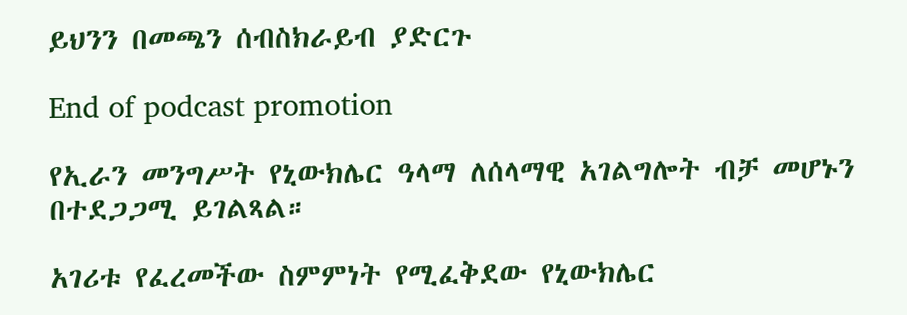ይህንን በመጫን ሰብስክራይብ ያድርጉ

End of podcast promotion

የኢራን መንግሥት የኒውክሌር ዓላማ ለሰላማዊ አገልግሎት ብቻ መሆኑን በተደጋጋሚ ይገልጻል።

አገሪቱ የፈረመችው ስምምነት የሚፈቅደው የኒውክሌር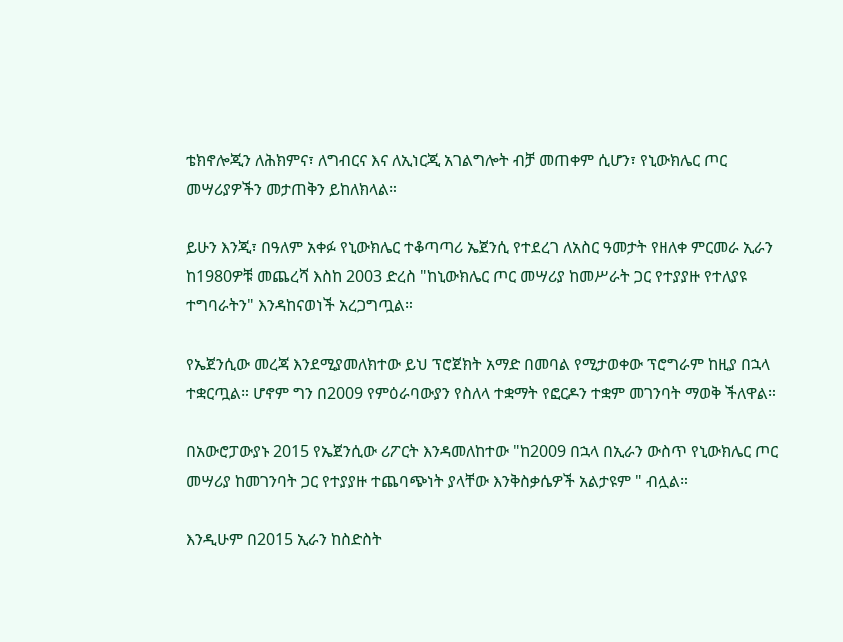ቴክኖሎጂን ለሕክምና፣ ለግብርና እና ለኢነርጂ አገልግሎት ብቻ መጠቀም ሲሆን፣ የኒውክሌር ጦር መሣሪያዎችን መታጠቅን ይከለክላል።

ይሁን እንጂ፣ በዓለም አቀፉ የኒውክሌር ተቆጣጣሪ ኤጀንሲ የተደረገ ለአስር ዓመታት የዘለቀ ምርመራ ኢራን ከ1980ዎቹ መጨረሻ እስከ 2003 ድረስ "ከኒውክሌር ጦር መሣሪያ ከመሥራት ጋር የተያያዙ የተለያዩ ተግባራትን" እንዳከናወነች አረጋግጧል።

የኤጀንሲው መረጃ እንደሚያመለክተው ይህ ፕሮጀክት አማድ በመባል የሚታወቀው ፕሮግራም ከዚያ በኋላ ተቋርጧል። ሆኖም ግን በ2009 የምዕራባውያን የስለላ ተቋማት የፎርዶን ተቋም መገንባት ማወቅ ችለዋል።

በአውሮፓውያኑ 2015 የኤጀንሲው ሪፖርት እንዳመለከተው "ከ2009 በኋላ በኢራን ውስጥ የኒውክሌር ጦር መሣሪያ ከመገንባት ጋር የተያያዙ ተጨባጭነት ያላቸው እንቅስቃሴዎች አልታዩም " ብሏል።

እንዲሁም በ2015 ኢራን ከስድስት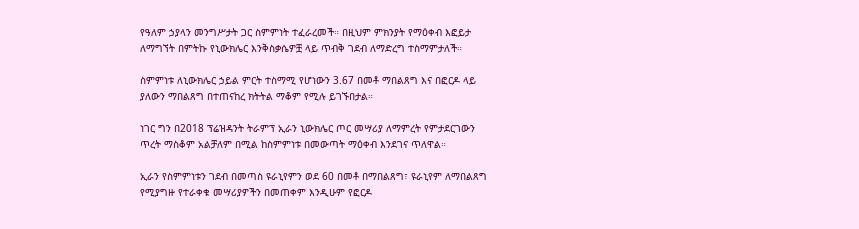የዓለም ኃያላን መንግሥታት ጋር ስምምነት ተፈራረመች። በዚህም ምክንያት የማዕቀብ እፎይታ ለማግኘት በምትኩ የኒውክሌር እንቅስቃሴዎቿ ላይ ጥብቅ ገደብ ለማድረግ ተስማምታለች።

ስምምነቱ ለኒውክሌር ኃይል ምርት ተስማሚ የሆነውን 3.67 በመቶ ማበልጸግ እና በፎርዶ ላይ ያለውን ማበልጸግ በተጠናከረ ክትትል ማቆም የሚሉ ይገኙበታል።

ነገር ግን በ2018 ፕሬዝዳንት ትራምፕ ኢራን ኒውክሌር ጦር መሣሪያ ለማምረት የምታደርገውን ጥረት ማስቆም አልቻለም በሚል ከስምምነቱ በመውጣት ማዕቀብ እንደገና ጥለዋል።

ኢራን የስምምነቱን ገደብ በመጣስ ዩራኒየምን ወደ 60 በመቶ በማበልጸግ፣ ዩራኒየም ለማበልጸግ የሚያግዙ የተራቀቁ መሣሪያዎችን በመጠቀም እንዲሁም የፎርዶ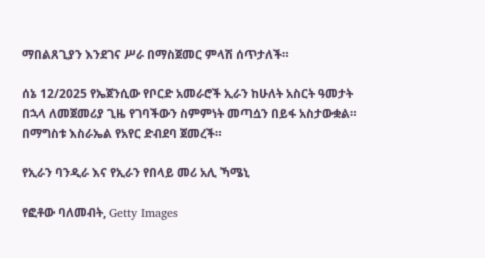ማበልጸጊያን እንደገና ሥራ በማስጀመር ምላሽ ሰጥታለች።

ሰኔ 12/2025 የኤጀንሲው የቦርድ አመራሮች ኢራን ከሁለት አስርት ዓመታት በኋላ ለመጀመሪያ ጊዜ የገባችውን ስምምነት መጣሷን በይፋ አስታውቋል። በማግስቱ እስራኤል የአየር ድብደባ ጀመረች።

የኢራን ባንዲራ እና የኢራን የበላይ መሪ አሊ ኻሜኒ

የፎቶው ባለመብት, Getty Images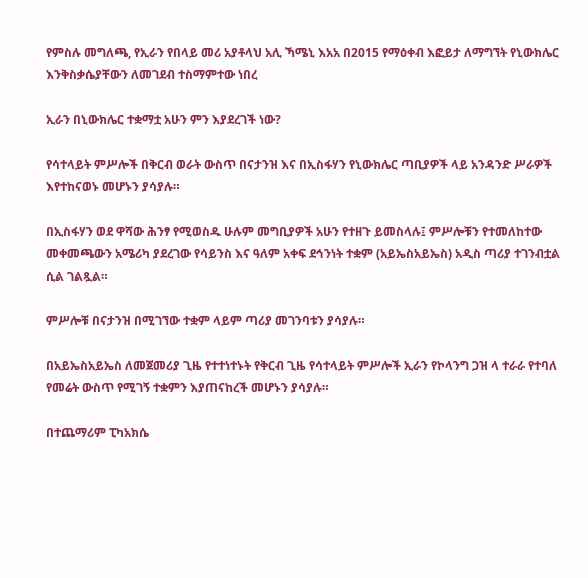የምስሉ መግለጫ, የኢራን የበላይ መሪ አያቶላህ አሊ ኻሜኒ እአአ በ2015 የማዕቀብ እፎይታ ለማግኘት የኒውክሌር እንቅስቃሴያቸውን ለመገደብ ተስማምተው ነበረ

ኢራን በኒውክሌር ተቋማቷ አሁን ምን እያደረገች ነው?

የሳተላይት ምሥሎች በቅርብ ወራት ውስጥ በናታንዝ እና በኢስፋሃን የኒውክሌር ጣቢያዎች ላይ አንዳንድ ሥራዎች እየተከናወኑ መሆኑን ያሳያሉ።

በኢስፋሃን ወደ ዋሻው ሕንፃ የሚወስዱ ሁሉም መግቢያዎች አሁን የተዘጉ ይመስላሉ፤ ምሥሎቹን የተመለከተው መቀመጫውን አሜሪካ ያደረገው የሳይንስ እና ዓለም አቀፍ ደኅንነት ተቋም (አይኤስአይኤስ) አዲስ ጣሪያ ተገንብቷል ሲል ገልጿል።

ምሥሎቹ በናታንዝ በሚገኘው ተቋም ላይም ጣሪያ መገንባቱን ያሳያሉ።

በአይኤስአይኤስ ለመጀመሪያ ጊዜ የተተነተኑት የቅርብ ጊዜ የሳተላይት ምሥሎች ኢራን የኮላንግ ጋዝ ላ ተራራ የተባለ የመሬት ውስጥ የሚገኝ ተቋምን እያጠናከረች መሆኑን ያሳያሉ።

በተጨማሪም ፒካአክሴ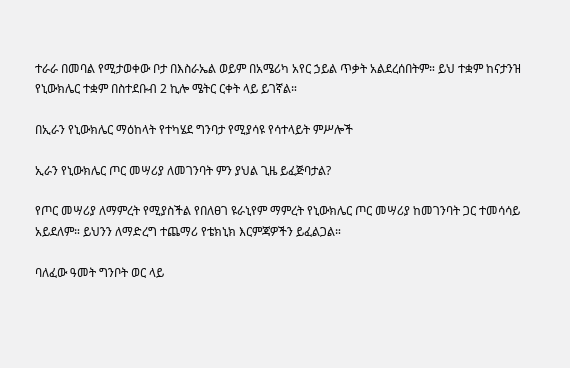ተራራ በመባል የሚታወቀው ቦታ በእስራኤል ወይም በአሜሪካ አየር ኃይል ጥቃት አልደረሰበትም። ይህ ተቋም ከናታንዝ የኒውክሌር ተቋም በስተደቡብ 2 ኪሎ ሜትር ርቀት ላይ ይገኛል።

በኢራን የኒውክሌር ማዕከላት የተካሄደ ግንባታ የሚያሳዩ የሳተላይት ምሥሎች

ኢራን የኒውክሌር ጦር መሣሪያ ለመገንባት ምን ያህል ጊዜ ይፈጅባታል?

የጦር መሣሪያ ለማምረት የሚያስችል የበለፀገ ዩራኒየም ማምረት የኒውክሌር ጦር መሣሪያ ከመገንባት ጋር ተመሳሳይ አይደለም። ይህንን ለማድረግ ተጨማሪ የቴክኒክ እርምጃዎችን ይፈልጋል።

ባለፈው ዓመት ግንቦት ወር ላይ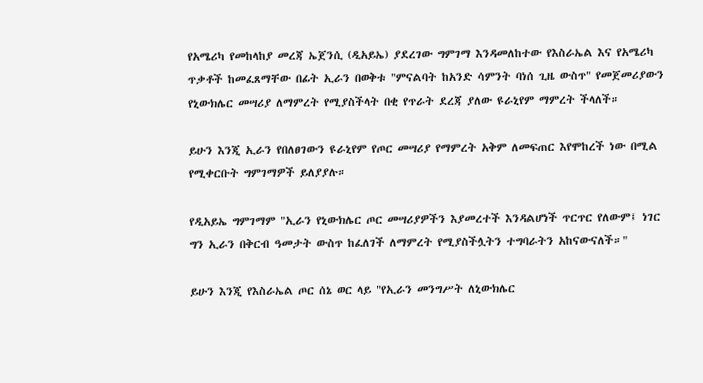የአሜሪካ የመከላከያ መረጃ ኤጀንሲ (ዲአይኤ) ያደረገው ግምገማ እንዳመለከተው የእስራኤል እና የአሜሪካ ጥቃቶች ከመፈጸማቸው በፊት ኢራን በወቅቱ "ምናልባት ከአንድ ሳምንት ባነሰ ጊዜ ውስጥ" የመጀመሪያውን የኒውክሌር መሣሪያ ለማምረት የሚያስችላት በቂ የጥራት ደረጃ ያለው ዩራኒየም ማምረት ችላለች።

ይሁን እንጂ ኢራን የበለፀገውን ዩራኒየም የጦር መሣሪያ የማምረት አቅም ለመፍጠር እየሞከረች ነው በሚል የሚቀርቡት ግምገማዎች ይለያያሉ።

የዲአይኤ ግምገማም "ኢራን የኒውክሌር ጦር መሣሪያዎችን እያመረተች እንዳልሆነች ጥርጥር የለውም፤ ነገር ግን ኢራን በቅርብ ዓመታት ውስጥ ከፈለገች ለማምረት የሚያስችሏትን ተግባራትን አከናውናለች።"

ይሁን እንጂ የእስራኤል ጦር ሰኔ ወር ላይ "የኢራን መንግሥት ለኒውክሌር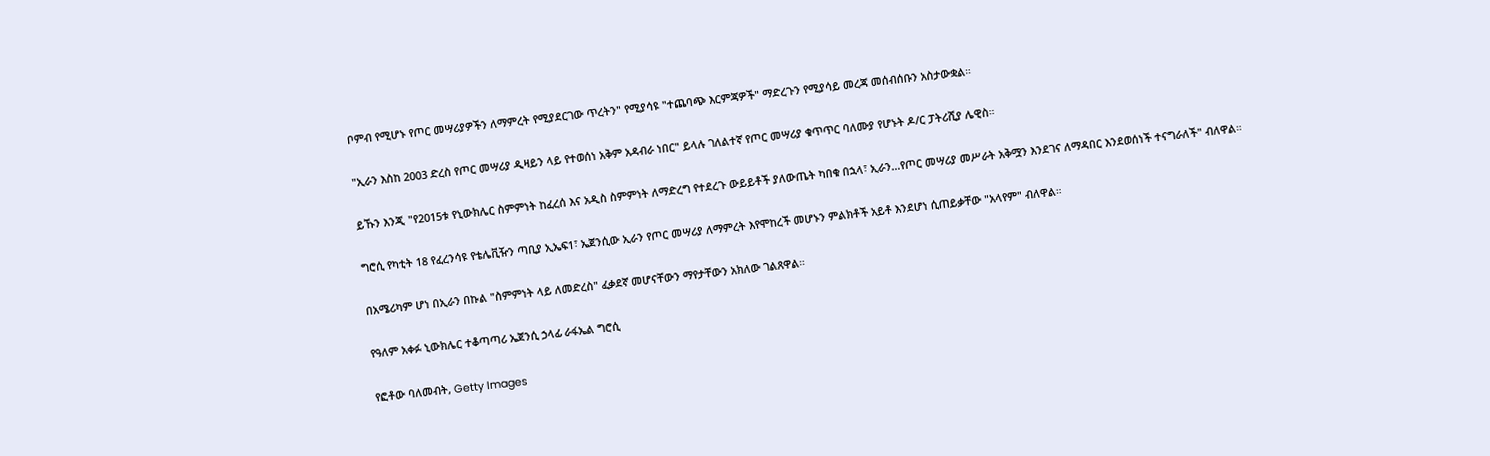ቦምብ የሚሆኑ የጦር መሣሪያዎችን ለማምረት የሚያደርገው ጥረትን" የሚያሳዩ "ተጨባጭ እርምጃዎች" ማድረጉን የሚያሳይ መረጃ መሰብሰቡን አስታውቋል።

"ኢራን እስከ 2003 ድረስ የጦር መሣሪያ ዲዛይን ላይ የተወሰነ አቅም አዳብራ ነበር" ይላሉ ገለልተኛ የጦር መሣሪያ ቁጥጥር ባለሙያ የሆኑት ዶ/ር ፓትሪሺያ ሌዊስ።

ይኹን እንጂ "የ2015ቱ የኒውክሌር ስምምነት ከፈረሰ እና አዲስ ስምምነት ለማድረግ የተደረጉ ውይይቶች ያለውጤት ካበቁ በኋላ፣ ኢራን…የጦር መሣሪያ መሥራት አቅሟን እንደገና ለማዳበር እንደወሰነች ተናግራለች" ብለዋል።

ግሮሲ የካቲት 18 የፈረንሳዩ የቴሌቪዥን ጣቢያ ኢኤፍ1፣ ኤጀንሲው ኢራን የጦር መሣሪያ ለማምረት እየሞከረች መሆኑን ምልክቶች አይቶ እንደሆነ ሲጠይቃቸው "አላየም" ብለዋል።

በአሜሪካም ሆነ በኢራን በኩል "ስምምነት ላይ ለመድረስ" ፈቃደኛ መሆናቸውን ማየታቸውን አክለው ገልጸዋል።

የዓለም አቀፉ ኒውክሌር ተቆጣጣሪ ኤጀንሲ ኃላፊ ራፋኤል ግሮሲ

የፎቶው ባለመብት, Getty Images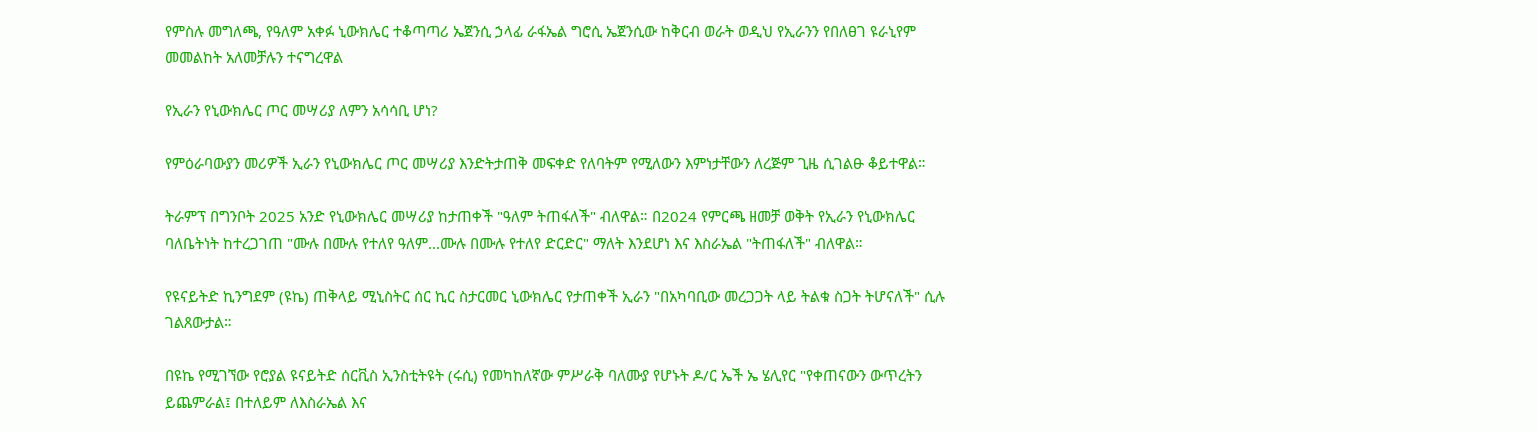የምስሉ መግለጫ, የዓለም አቀፉ ኒውክሌር ተቆጣጣሪ ኤጀንሲ ኃላፊ ራፋኤል ግሮሲ ኤጀንሲው ከቅርብ ወራት ወዲህ የኢራንን የበለፀገ ዩራኒየም መመልከት አለመቻሉን ተናግረዋል

የኢራን የኒውክሌር ጦር መሣሪያ ለምን አሳሳቢ ሆነ?

የምዕራባውያን መሪዎች ኢራን የኒውክሌር ጦር መሣሪያ እንድትታጠቅ መፍቀድ የለባትም የሚለውን እምነታቸውን ለረጅም ጊዜ ሲገልፁ ቆይተዋል።

ትራምፕ በግንቦት 2025 አንድ የኒውክሌር መሣሪያ ከታጠቀች "ዓለም ትጠፋለች" ብለዋል። በ2024 የምርጫ ዘመቻ ወቅት የኢራን የኒውክሌር ባለቤትነት ከተረጋገጠ "ሙሉ በሙሉ የተለየ ዓለም…ሙሉ በሙሉ የተለየ ድርድር" ማለት እንደሆነ እና እስራኤል "ትጠፋለች" ብለዋል።

የዩናይትድ ኪንግደም (ዩኬ) ጠቅላይ ሚኒስትር ሰር ኪር ስታርመር ኒውክሌር የታጠቀች ኢራን "በአካባቢው መረጋጋት ላይ ትልቁ ስጋት ትሆናለች" ሲሉ ገልጸውታል።

በዩኬ የሚገኘው የሮያል ዩናይትድ ሰርቪስ ኢንስቲትዩት (ሩሲ) የመካከለኛው ምሥራቅ ባለሙያ የሆኑት ዶ/ር ኤች ኤ ሄሊየር "የቀጠናውን ውጥረትን ይጨምራል፤ በተለይም ለእስራኤል እና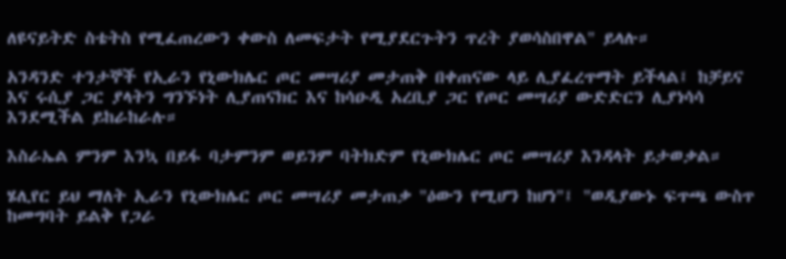ለዩናይትድ ስቴትስ የሚፈጠረውን ቀውስ ለመፍታት የሚያደርጉትን ጥረት ያወሳስበዋል" ይላሉ።

አንዳንድ ተንታኞች የኢራን የኒውክሌር ጦር መሣሪያ መታጠቅ በቀጠናው ላይ ሊያፈረጥማት ይችላል፤ ከቻይና እና ሩሲያ ጋር ያላትን ግንኙነት ሊያጠናክር እና ከሳዑዲ አረቢያ ጋር የጦር መሣሪያ ውድድርን ሊያነሳሳ እንደሚችል ይከራከራሉ።

እስራኤል ምንም እንኳ በይፋ ባታምንም ወይንም ባትክድም የኒውክሌር ጦር መሣሪያ እንዳላት ይታወቃል።

ሄሊየር ይህ ማለት ኢራን የኒውክሌር ጦር መሣሪያ መታጠቃ "ዕውን የሚሆን ከሆነ"፤ "ወዲያውኑ ፍጥጫ ውስጥ ከመግባት ይልቅ የጋራ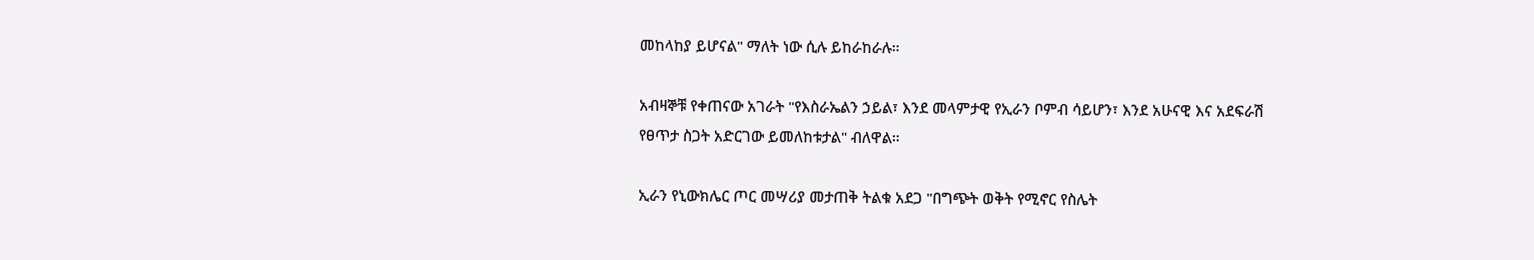መከላከያ ይሆናል" ማለት ነው ሲሉ ይከራከራሉ።

አብዛኞቹ የቀጠናው አገራት "የእስራኤልን ኃይል፣ እንደ መላምታዊ የኢራን ቦምብ ሳይሆን፣ እንደ አሁናዊ እና አደፍራሽ የፀጥታ ስጋት አድርገው ይመለከቱታል" ብለዋል።

ኢራን የኒውክሌር ጦር መሣሪያ መታጠቅ ትልቁ አደጋ "በግጭት ወቅት የሚኖር የስሌት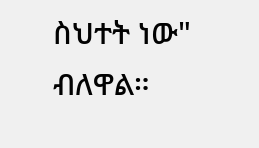ስህተት ነው" ብለዋል።